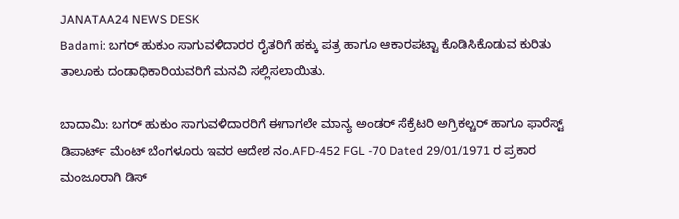JANATAA24 NEWS DESK
Badami: ಬಗರ್ ಹುಕುಂ ಸಾಗುವಳಿದಾರರ ರೈತರಿಗೆ ಹಕ್ಕು ಪತ್ರ ಹಾಗೂ ಆಕಾರಪಟ್ಟಾ ಕೊಡಿಸಿಕೊಡುವ ಕುರಿತು ತಾಲೂಕು ದಂಡಾಧಿಕಾರಿಯವರಿಗೆ ಮನವಿ ಸಲ್ಲಿಸಲಾಯಿತು.

ಬಾದಾಮಿ: ಬಗರ್ ಹುಕುಂ ಸಾಗುವಳಿದಾರರಿಗೆ ಈಗಾಗಲೇ ಮಾನ್ಯ ಅಂಡರ್ ಸೆಕ್ರೆಟರಿ ಅಗ್ರಿಕಲ್ಚರ್ ಹಾಗೂ ಫಾರೆಸ್ಟ್ ಡಿಪಾರ್ಟ್ ಮೆಂಟ್ ಬೆಂಗಳೂರು ಇವರ ಆದೇಶ ನಂ.AFD-452 FGL -70 Dated 29/01/1971 ರ ಪ್ರಕಾರ ಮಂಜೂರಾಗಿ ಡಿಸ್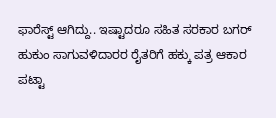ಫಾರೆಸ್ಟ್ ಆಗಿದ್ದು.. ಇಷ್ಟಾದರೂ ಸಹಿತ ಸರಕಾರ ಬಗರ್ ಹುಕುಂ ಸಾಗುವಳಿದಾರರ ರೈತರಿಗೆ ಹಕ್ಕು ಪತ್ರ ಆಕಾರ ಪಟ್ಟಾ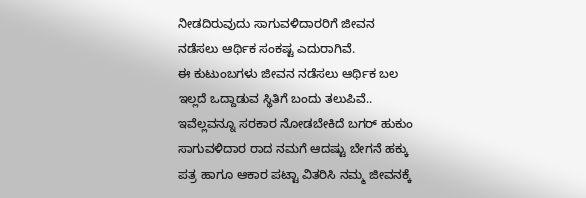ನೀಡದಿರುವುದು ಸಾಗುವಳಿದಾರರಿಗೆ ಜೀವನ ನಡೆಸಲು ಆರ್ಥಿಕ ಸಂಕಷ್ಟ ಎದುರಾಗಿವೆ.
ಈ ಕುಟುಂಬಗಳು ಜೀವನ ನಡೆಸಲು ಆರ್ಥಿಕ ಬಲ ಇಲ್ಲದೆ ಒದ್ದಾಡುವ ಸ್ಥಿತಿಗೆ ಬಂದು ತಲುಪಿವೆ.. ಇವೆಲ್ಲವನ್ನೂ ಸರಕಾರ ನೋಡಬೇಕಿದೆ ಬಗರ್ ಹುಕುಂ ಸಾಗುವಳಿದಾರ ರಾದ ನಮಗೆ ಆದಷ್ಟು ಬೇಗನೆ ಹಕ್ಕು ಪತ್ರ ಹಾಗೂ ಆಕಾರ ಪಟ್ಟಾ ವಿತರಿಸಿ ನಮ್ಮ ಜೀವನಕ್ಕೆ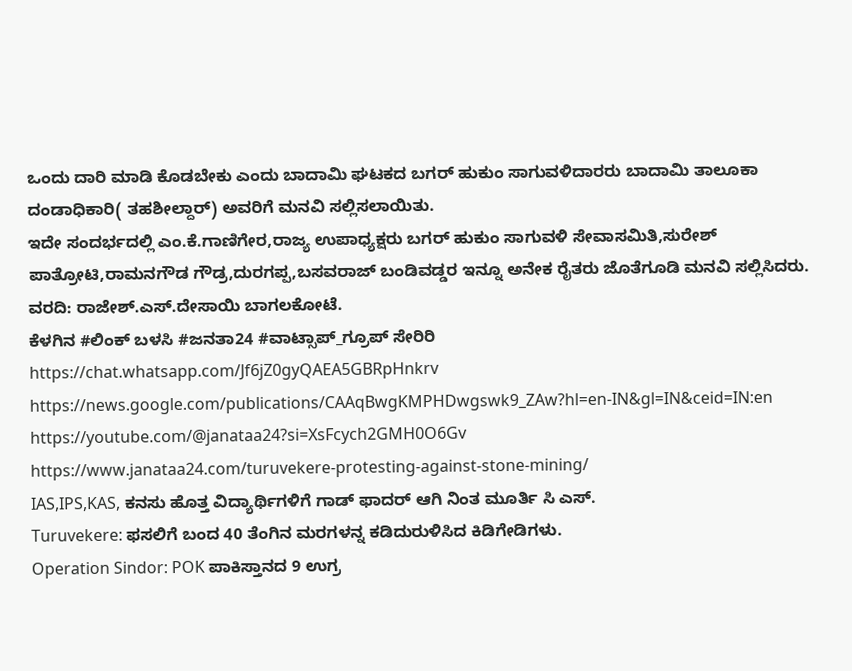ಒಂದು ದಾರಿ ಮಾಡಿ ಕೊಡಬೇಕು ಎಂದು ಬಾದಾಮಿ ಘಟಕದ ಬಗರ್ ಹುಕುಂ ಸಾಗುವಳಿದಾರರು ಬಾದಾಮಿ ತಾಲೂಕಾ ದಂಡಾಧಿಕಾರಿ( ತಹಶೀಲ್ದಾರ್) ಅವರಿಗೆ ಮನವಿ ಸಲ್ಲಿಸಲಾಯಿತು.
ಇದೇ ಸಂದರ್ಭದಲ್ಲಿ ಎಂ.ಕೆ.ಗಾಣಿಗೇರ,ರಾಜ್ಯ ಉಪಾಧ್ಯಕ್ಷರು ಬಗರ್ ಹುಕುಂ ಸಾಗುವಳಿ ಸೇವಾಸಮಿತಿ,ಸುರೇಶ್ ಪಾತ್ರೋಟಿ,ರಾಮನಗೌಡ ಗೌಡ್ರ,ದುರಗಪ್ಪ,ಬಸವರಾಜ್ ಬಂಡಿವಡ್ಡರ ಇನ್ನೂ ಅನೇಕ ರೈತರು ಜೊತೆಗೂಡಿ ಮನವಿ ಸಲ್ಲಿಸಿದರು.
ವರದಿ: ರಾಜೇಶ್.ಎಸ್.ದೇಸಾಯಿ ಬಾಗಲಕೋಟೆ.
ಕೆಳಗಿನ #ಲಿಂಕ್ ಬಳಸಿ #ಜನತಾ24 #ವಾಟ್ಸಾಪ್_ಗ್ರೂಪ್ ಸೇರಿರಿ https://chat.whatsapp.com/Jf6jZ0gyQAEA5GBRpHnkrv
https://news.google.com/publications/CAAqBwgKMPHDwgswk9_ZAw?hl=en-IN&gl=IN&ceid=IN:en
https://youtube.com/@janataa24?si=XsFcych2GMH0O6Gv
https://www.janataa24.com/turuvekere-protesting-against-stone-mining/
IAS,IPS,KAS, ಕನಸು ಹೊತ್ತ ವಿದ್ಯಾರ್ಥಿಗಳಿಗೆ ಗಾಡ್ ಫಾದರ್ ಆಗಿ ನಿಂತ ಮೂರ್ತಿ ಸಿ ಎಸ್.
Turuvekere: ಫಸಲಿಗೆ ಬಂದ 40 ತೆಂಗಿನ ಮರಗಳನ್ನ ಕಡಿದುರುಳಿಸಿದ ಕಿಡಿಗೇಡಿಗಳು.
Operation Sindor: POK ಪಾಕಿಸ್ತಾನದ 9 ಉಗ್ರ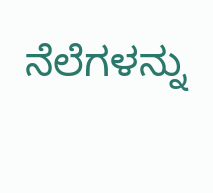ನೆಲೆಗಳನ್ನು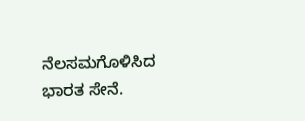ನೆಲಸಮಗೊಳಿಸಿದ ಭಾರತ ಸೇನೆ.